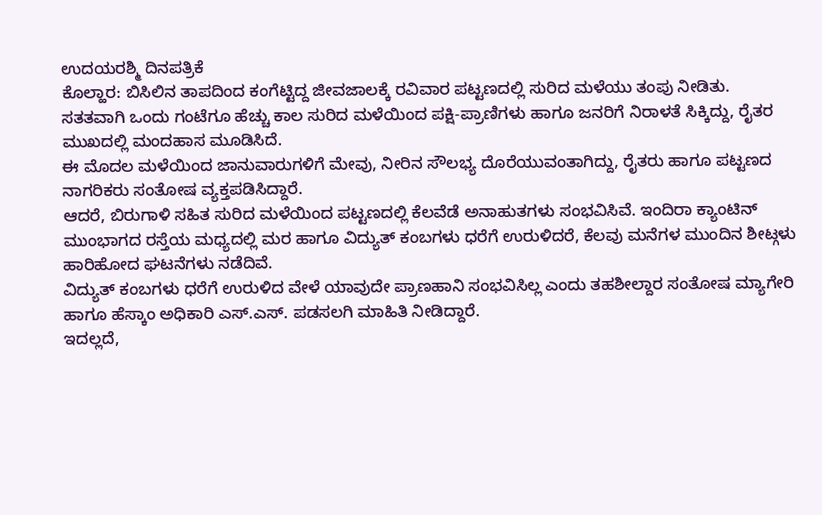ಉದಯರಶ್ಮಿ ದಿನಪತ್ರಿಕೆ
ಕೊಲ್ಹಾರ: ಬಿಸಿಲಿನ ತಾಪದಿಂದ ಕಂಗೆಟ್ಟಿದ್ದ ಜೀವಜಾಲಕ್ಕೆ ರವಿವಾರ ಪಟ್ಟಣದಲ್ಲಿ ಸುರಿದ ಮಳೆಯು ತಂಪು ನೀಡಿತು. ಸತತವಾಗಿ ಒಂದು ಗಂಟೆಗೂ ಹೆಚ್ಚು ಕಾಲ ಸುರಿದ ಮಳೆಯಿಂದ ಪಕ್ಷಿ-ಪ್ರಾಣಿಗಳು ಹಾಗೂ ಜನರಿಗೆ ನಿರಾಳತೆ ಸಿಕ್ಕಿದ್ದು, ರೈತರ ಮುಖದಲ್ಲಿ ಮಂದಹಾಸ ಮೂಡಿಸಿದೆ.
ಈ ಮೊದಲ ಮಳೆಯಿಂದ ಜಾನುವಾರುಗಳಿಗೆ ಮೇವು, ನೀರಿನ ಸೌಲಭ್ಯ ದೊರೆಯುವಂತಾಗಿದ್ದು, ರೈತರು ಹಾಗೂ ಪಟ್ಟಣದ ನಾಗರಿಕರು ಸಂತೋಷ ವ್ಯಕ್ತಪಡಿಸಿದ್ದಾರೆ.
ಆದರೆ, ಬಿರುಗಾಳಿ ಸಹಿತ ಸುರಿದ ಮಳೆಯಿಂದ ಪಟ್ಟಣದಲ್ಲಿ ಕೆಲವೆಡೆ ಅನಾಹುತಗಳು ಸಂಭವಿಸಿವೆ. ಇಂದಿರಾ ಕ್ಯಾಂಟಿನ್ ಮುಂಭಾಗದ ರಸ್ತೆಯ ಮಧ್ಯದಲ್ಲಿ ಮರ ಹಾಗೂ ವಿದ್ಯುತ್ ಕಂಬಗಳು ಧರೆಗೆ ಉರುಳಿದರೆ, ಕೆಲವು ಮನೆಗಳ ಮುಂದಿನ ಶೀಟ್ಗಳು ಹಾರಿಹೋದ ಘಟನೆಗಳು ನಡೆದಿವೆ.
ವಿದ್ಯುತ್ ಕಂಬಗಳು ಧರೆಗೆ ಉರುಳಿದ ವೇಳೆ ಯಾವುದೇ ಪ್ರಾಣಹಾನಿ ಸಂಭವಿಸಿಲ್ಲ ಎಂದು ತಹಶೀಲ್ದಾರ ಸಂತೋಷ ಮ್ಯಾಗೇರಿ ಹಾಗೂ ಹೆಸ್ಕಾಂ ಅಧಿಕಾರಿ ಎಸ್.ಎಸ್. ಪಡಸಲಗಿ ಮಾಹಿತಿ ನೀಡಿದ್ದಾರೆ.
ಇದಲ್ಲದೆ,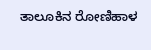ತಾಲೂಕಿನ ರೋಣಿಹಾಳ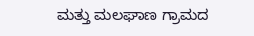ಮತ್ತು ಮಲಘಾಣ ಗ್ರಾಮದ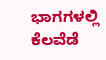ಭಾಗಗಳಲ್ಲಿ ಕೆಲವೆಡೆ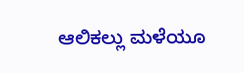ಆಲಿಕಲ್ಲು ಮಳೆಯೂ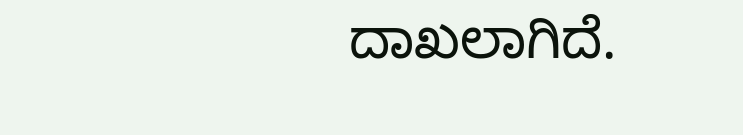ದಾಖಲಾಗಿದೆ.